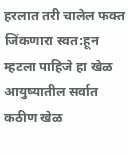हरलात तरी चालेल फक्त जिंकणारा स्वत:हून म्हटला पाहिजे हा खेळ आयुष्यातील सर्वात कठीण खेळ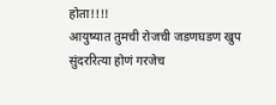होता!!!!
आयुष्यात तुमची रोजची जडणघडण खुप सुंदररित्या होणं गरजेच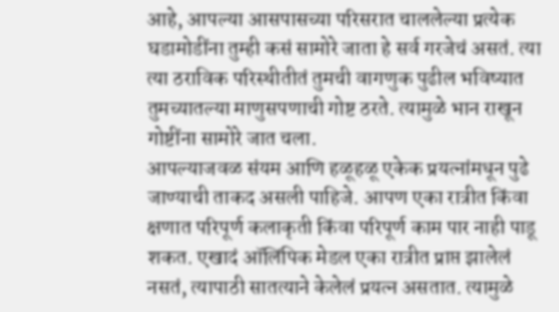आहे, आपल्या आसपासच्या परिसरात चाललेल्या प्रत्येक घडामोडींना तुम्ही कसं सामोरे जाता हे सर्व गरजेचं असतं. त्या त्या ठराविक परिस्थीतीतं तुमची वागणुक पुढील भविष्यात तुमच्यातल्या माणुसपणाची गोष्ट ठरते. त्यामुळे भान राखून गोष्टींना सामोरे जात चला.
आपल्याजवळ संयम आणि हळूहळू एकेक प्रयत्नांमधून पुढे जाण्याची ताकद असली पाहिजे. आपण एका रात्रीत किंवा क्षणात परिपूर्ण कलाकृती किंवा परिपूर्ण काम पार नाही पाडू शकत. एखादं ऑलिंपिक मेडल एका रात्रीत प्राप्त झालेलं नसतं, त्यापाठी सातत्याने केलेलं प्रयत्न असतात. त्यामुळे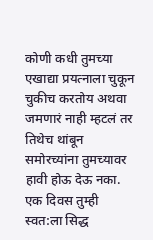कोणी कधी तुमच्या एखाद्या प्रयत्नाला चुकून चुकीच करतोय अथवा जमणारं नाही म्हटलं तर तिथेच थांबून समोरच्यांना तुमच्यावर हावी होऊ देऊ नका. एक दिवस तुम्ही स्वत:ला सिद्ध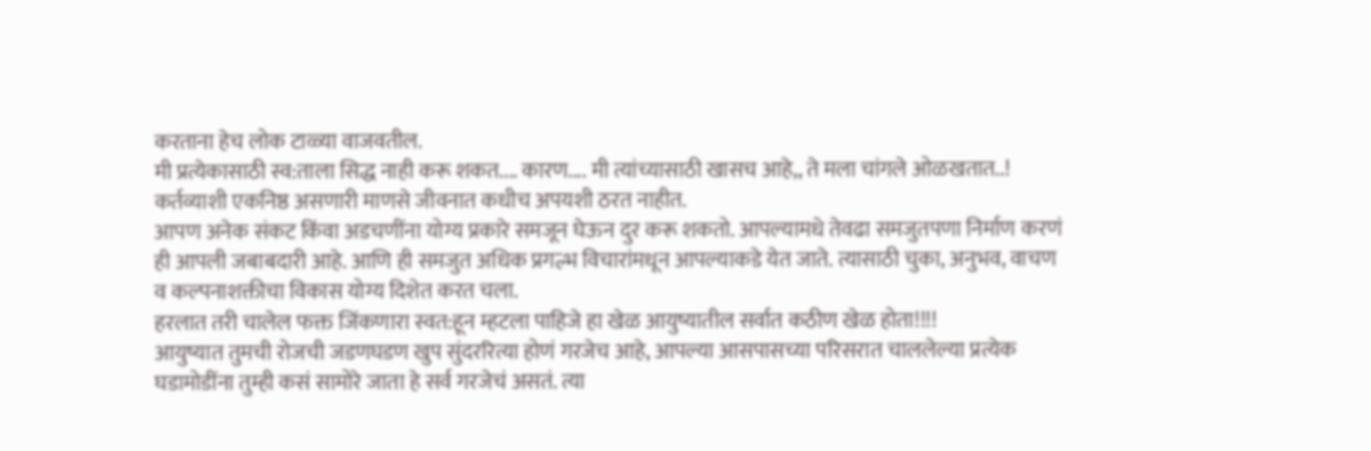करताना हेच लोक टाळ्या वाजवतील.
मी प्रत्येकासाठी स्व:ताला सिद्ध नाही करू शकत.... कारण.... मी त्यांच्यासाठी खासच आहे,, ते मला चांगले ओळखतात..!
कर्तव्याशी एकनिष्ठ असणारी माणसे जीवनात कधीच अपयशी ठरत नाहीत.
आपण अनेक संकट किंवा अडचणींना योग्य प्रकारे समजून घेऊन दुर करू शकतो. आपल्यामधे तेवढा समजुतपणा निर्माण करणं ही आपली जबाबदारी आहे. आणि ही समजुत अधिक प्रगल्भ विचारांमधून आपल्याकडे येत जाते. त्यासाठी चुका, अनुभव, वाचण व कल्पनाशक्तीचा विकास योग्य दिशेत करत चला.
हरलात तरी चालेल फक्त जिंकणारा स्वत:हून म्हटला पाहिजे हा खेळ आयुष्यातील सर्वात कठीण खेळ होता!!!!
आयुष्यात तुमची रोजची जडणघडण खुप सुंदररित्या होणं गरजेच आहे, आपल्या आसपासच्या परिसरात चाललेल्या प्रत्येक घडामोडींना तुम्ही कसं सामोरे जाता हे सर्व गरजेचं असतं. त्या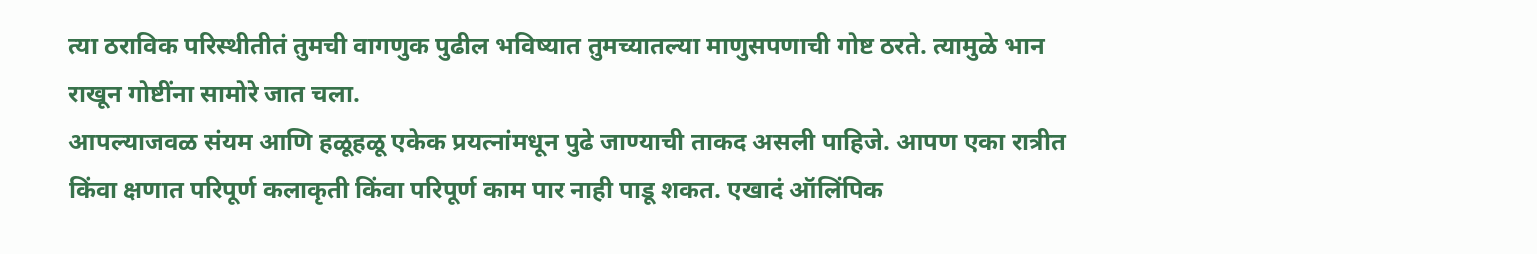त्या ठराविक परिस्थीतीतं तुमची वागणुक पुढील भविष्यात तुमच्यातल्या माणुसपणाची गोष्ट ठरते. त्यामुळे भान राखून गोष्टींना सामोरे जात चला.
आपल्याजवळ संयम आणि हळूहळू एकेक प्रयत्नांमधून पुढे जाण्याची ताकद असली पाहिजे. आपण एका रात्रीत किंवा क्षणात परिपूर्ण कलाकृती किंवा परिपूर्ण काम पार नाही पाडू शकत. एखादं ऑलिंपिक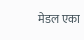मेडल एका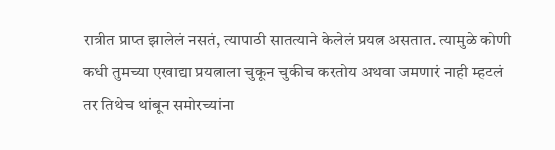रात्रीत प्राप्त झालेलं नसतं, त्यापाठी सातत्याने केलेलं प्रयत्न असतात. त्यामुळे कोणी कधी तुमच्या एखाद्या प्रयत्नाला चुकून चुकीच करतोय अथवा जमणारं नाही म्हटलं तर तिथेच थांबून समोरच्यांना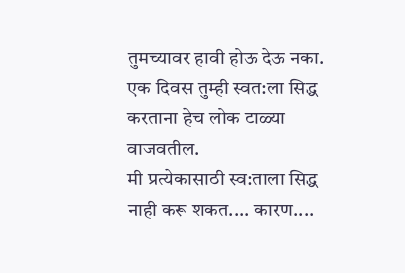तुमच्यावर हावी होऊ देऊ नका. एक दिवस तुम्ही स्वत:ला सिद्ध करताना हेच लोक टाळ्या वाजवतील.
मी प्रत्येकासाठी स्व:ताला सिद्ध नाही करू शकत.... कारण....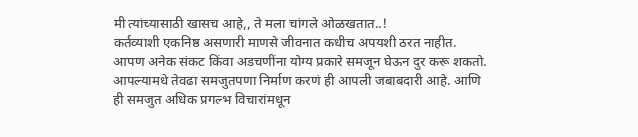मी त्यांच्यासाठी खासच आहे,, ते मला चांगले ओळखतात..!
कर्तव्याशी एकनिष्ठ असणारी माणसे जीवनात कधीच अपयशी ठरत नाहीत.
आपण अनेक संकट किंवा अडचणींना योग्य प्रकारे समजून घेऊन दुर करू शकतो. आपल्यामधे तेवढा समजुतपणा निर्माण करणं ही आपली जबाबदारी आहे. आणि ही समजुत अधिक प्रगल्भ विचारांमधून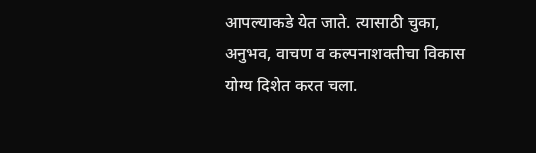आपल्याकडे येत जाते. त्यासाठी चुका, अनुभव, वाचण व कल्पनाशक्तीचा विकास योग्य दिशेत करत चला.